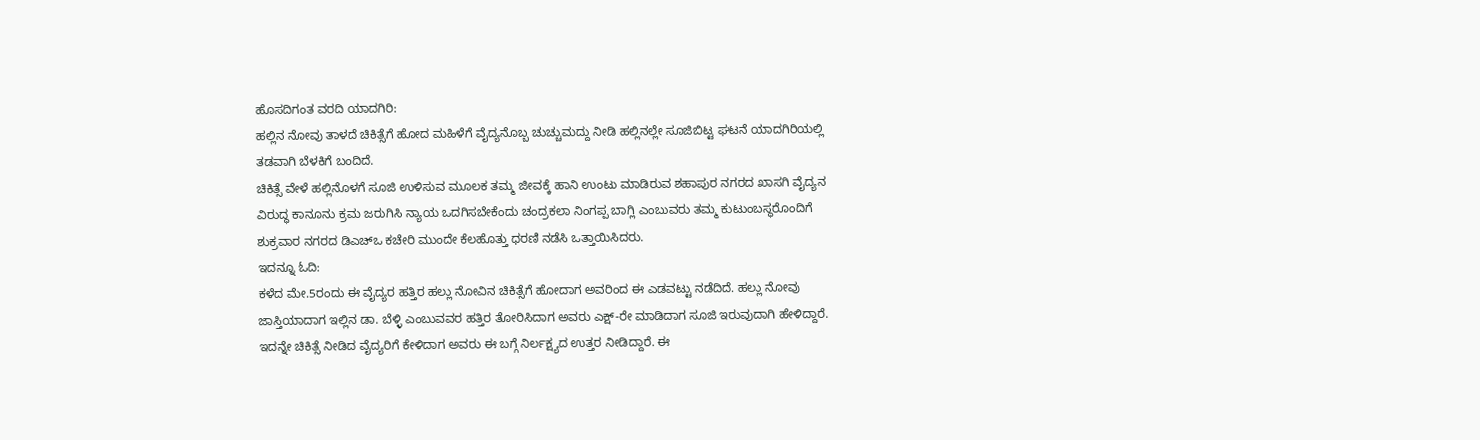ಹೊಸದಿಗಂತ ವರದಿ ಯಾದಗಿರಿ:
ಹಲ್ಲಿನ ನೋವು ತಾಳದೆ ಚಿಕಿತ್ಸೆಗೆ ಹೋದ ಮಹಿಳೆಗೆ ವೈದ್ಯನೊಬ್ಬ ಚುಚ್ಚುಮದ್ದು ನೀಡಿ ಹಲ್ಲಿನಲ್ಲೇ ಸೂಜಿಬಿಟ್ಟ ಘಟನೆ ಯಾದಗಿರಿಯಲ್ಲಿ ತಡವಾಗಿ ಬೆಳಕಿಗೆ ಬಂದಿದೆ.
ಚಿಕಿತ್ಸೆ ವೇಳೆ ಹಲ್ಲಿನೊಳಗೆ ಸೂಜಿ ಉಳಿಸುವ ಮೂಲಕ ತಮ್ಮ ಜೀವಕ್ಕೆ ಹಾನಿ ಉಂಟು ಮಾಡಿರುವ ಶಹಾಪುರ ನಗರದ ಖಾಸಗಿ ವೈದ್ಯನ ವಿರುದ್ಧ ಕಾನೂನು ಕ್ರಮ ಜರುಗಿಸಿ ನ್ಯಾಯ ಒದಗಿಸಬೇಕೆಂದು ಚಂದ್ರಕಲಾ ನಿಂಗಪ್ಪ ಬಾಗ್ಲಿ ಎಂಬುವರು ತಮ್ಮ ಕುಟುಂಬಸ್ಥರೊಂದಿಗೆ ಶುಕ್ರವಾರ ನಗರದ ಡಿಎಚ್ಒ ಕಚೇರಿ ಮುಂದೇ ಕೆಲಹೊತ್ತು ಧರಣಿ ನಡೆಸಿ ಒತ್ತಾಯಿಸಿದರು.
ಇದನ್ನೂ ಓದಿ:
ಕಳೆದ ಮೇ.5ರಂದು ಈ ವೈದ್ಯರ ಹತ್ತಿರ ಹಲ್ಲು ನೋವಿನ ಚಿಕಿತ್ಸೆಗೆ ಹೋದಾಗ ಅವರಿಂದ ಈ ಎಡವಟ್ಟು ನಡೆದಿದೆ. ಹಲ್ಲು ನೋವು ಜಾಸ್ತಿಯಾದಾಗ ಇಲ್ಲಿನ ಡಾ. ಬೆಳ್ಳಿ ಎಂಬುವವರ ಹತ್ತಿರ ತೋರಿಸಿದಾಗ ಅವರು ಎಕ್ಷ್-ರೇ ಮಾಡಿದಾಗ ಸೂಜಿ ಇರುವುದಾಗಿ ಹೇಳಿದ್ದಾರೆ. ಇದನ್ನೇ ಚಿಕಿತ್ಸೆ ನೀಡಿದ ವೈದ್ಯರಿಗೆ ಕೇಳಿದಾಗ ಅವರು ಈ ಬಗ್ಗೆ ನಿರ್ಲಕ್ಷ್ಯದ ಉತ್ತರ ನೀಡಿದ್ದಾರೆ. ಈ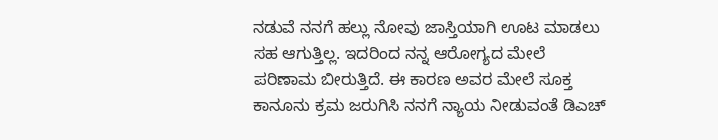ನಡುವೆ ನನಗೆ ಹಲ್ಲು ನೋವು ಜಾಸ್ತಿಯಾಗಿ ಊಟ ಮಾಡಲು ಸಹ ಆಗುತ್ತಿಲ್ಲ. ಇದರಿಂದ ನನ್ನ ಆರೋಗ್ಯದ ಮೇಲೆ ಪರಿಣಾಮ ಬೀರುತ್ತಿದೆ. ಈ ಕಾರಣ ಅವರ ಮೇಲೆ ಸೂಕ್ತ ಕಾನೂನು ಕ್ರಮ ಜರುಗಿಸಿ ನನಗೆ ನ್ಯಾಯ ನೀಡುವಂತೆ ಡಿಎಚ್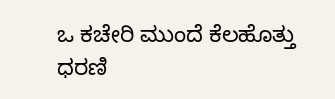ಒ ಕಚೇರಿ ಮುಂದೆ ಕೆಲಹೊತ್ತು ಧರಣಿ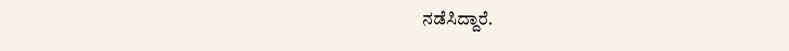ನಡೆಸಿದ್ದಾರೆ.